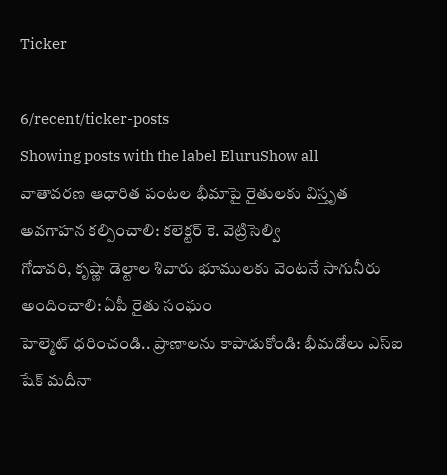Ticker

6/recent/ticker-posts
Showing posts with the label EluruShow all
వాతావరణ ఆధారిత పంటల భీమాపై రైతులకు విస్తృత అవగాహన కల్పించాలి: కలెక్టర్ కె. వెట్రిసెల్వి
గోదావరి, కృష్ణా డెల్టాల శివారు భూములకు వెంటనే సాగునీరు అందించాలి: ఏపీ రైతు సంఘం
హెల్మెట్ ధరించండి.. ప్రాణాలను కాపాడుకోండి: భీమడోలు ఎస్‌ఐ షేక్ మదీనా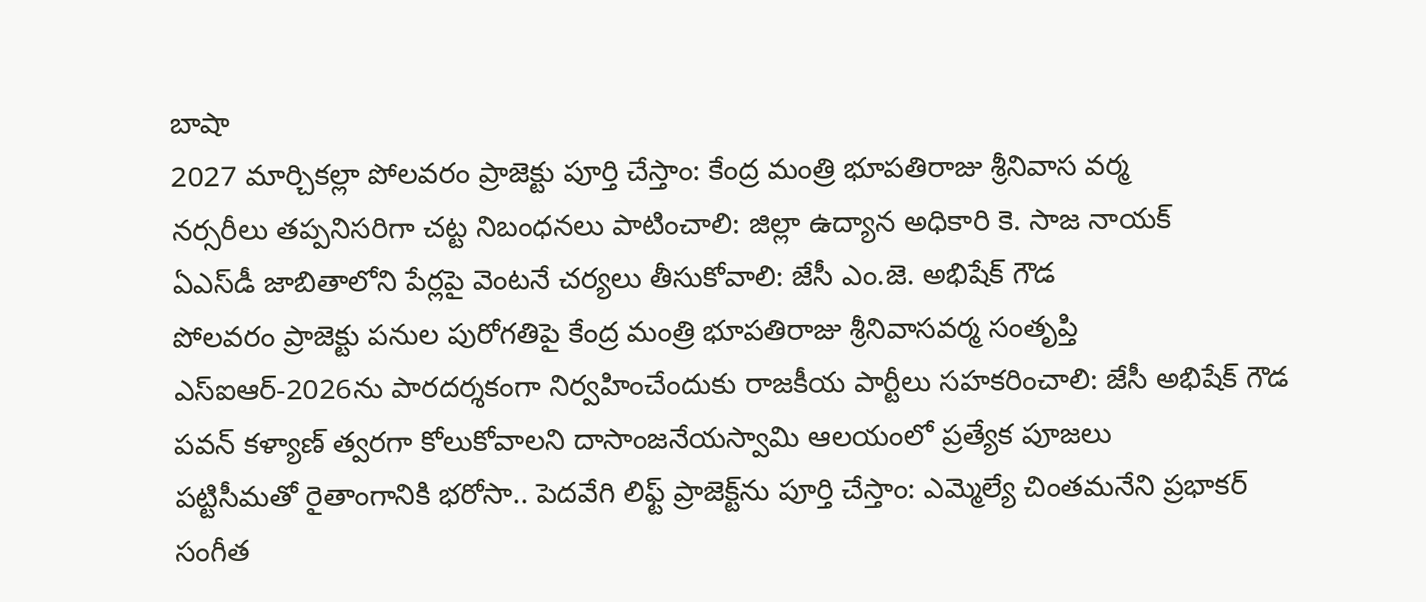బాషా
2027 మార్చికల్లా పోలవరం ప్రాజెక్టు పూర్తి చేస్తాం: కేంద్ర మంత్రి భూపతిరాజు శ్రీనివాస వర్మ
నర్సరీలు తప్పనిసరిగా చట్ట నిబంధనలు పాటించాలి: జిల్లా ఉద్యాన అధికారి కె. సాజ నాయక్
ఏఎస్‌డీ జాబితాలోని పేర్లపై వెంటనే చర్యలు తీసుకోవాలి: జేసీ ఎం.జె. అభిషేక్ గౌడ
పోలవరం ప్రాజెక్టు పనుల పురోగతిపై కేంద్ర మంత్రి భూపతిరాజు శ్రీనివాసవర్మ సంతృప్తి
ఎస్‌ఐఆర్-2026ను పారదర్శకంగా నిర్వహించేందుకు రాజకీయ పార్టీలు సహకరించాలి: జేసీ అభిషేక్ గౌడ
పవన్ కళ్యాణ్ త్వరగా కోలుకోవాలని దాసాంజనేయస్వామి ఆలయంలో ప్రత్యేక పూజలు
పట్టిసీమతో రైతాంగానికి భరోసా.. పెదవేగి లిఫ్ట్ ప్రాజెక్ట్‌ను పూర్తి చేస్తాం: ఎమ్మెల్యే చింతమనేని ప్రభాకర్
సంగీత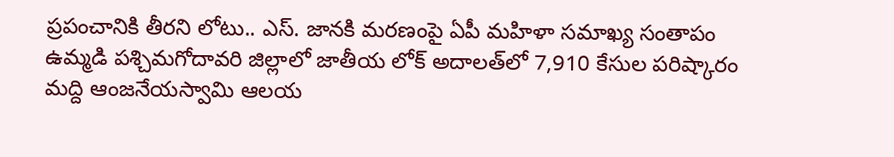ప్రపంచానికి తీరని లోటు.. ఎస్. జానకి మరణంపై ఏపీ మహిళా సమాఖ్య సంతాపం
ఉమ్మడి పశ్చిమగోదావరి జిల్లాలో జాతీయ లోక్ అదాలత్‌లో 7,910 కేసుల పరిష్కారం
మద్ది ఆంజనేయస్వామి ఆలయ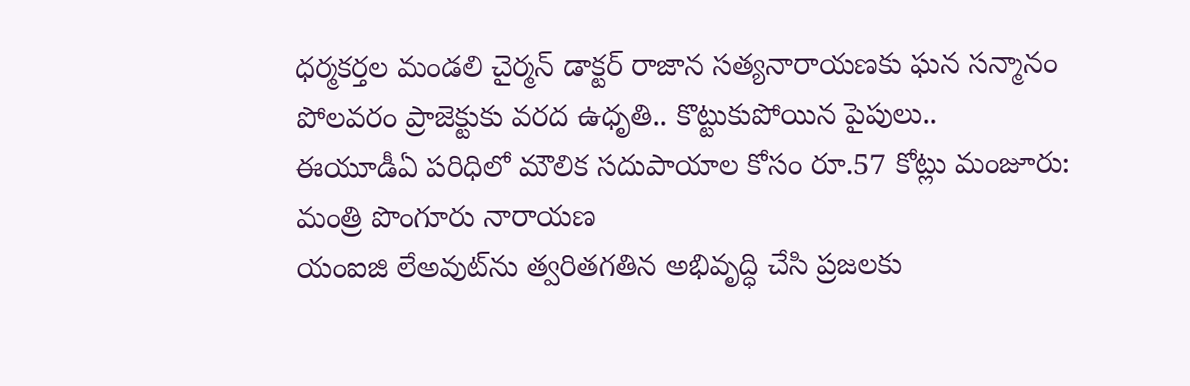ధర్మకర్తల మండలి చైర్మన్ డాక్టర్ రాజాన సత్యనారాయణకు ఘన సన్మానం
పోలవరం ప్రాజెక్టుకు వరద ఉధృతి.. కొట్టుకుపోయిన పైపులు..
ఈయూడీఏ పరిధిలో మౌలిక సదుపాయాల కోసం రూ.57 కోట్లు మంజూరు: మంత్రి పొంగూరు నారాయణ
యంఐజి లేఅవుట్‌ను త్వరితగతిన అభివృద్ధి చేసి ప్రజలకు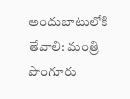అందుబాటులోకి తేవాలి: మంత్రి పొంగూరు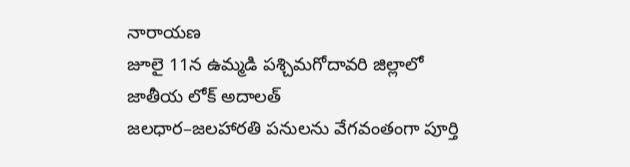నారాయణ
జూలై 11న ఉమ్మడి పశ్చిమగోదావరి జిల్లాలో జాతీయ లోక్ అదాలత్
జలధార–జలహారతి పనులను వేగవంతంగా పూర్తి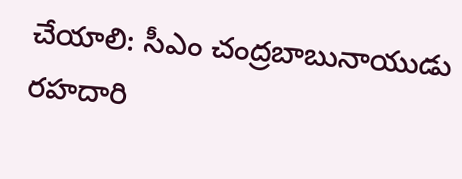చేయాలి: సీఎం చంద్రబాబునాయుడు
రహదారి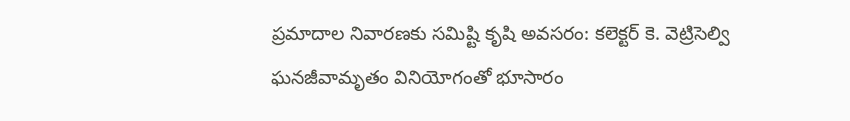ప్రమాదాల నివారణకు సమిష్టి కృషి అవసరం: కలెక్టర్ కె. వెట్రిసెల్వి
ఘనజీవామృతం వినియోగంతో భూసారం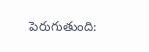పెరుగుతుంది: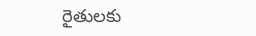రైతులకు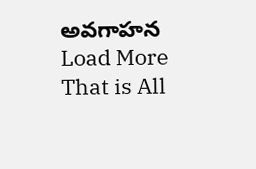అవగాహన
Load More That is All